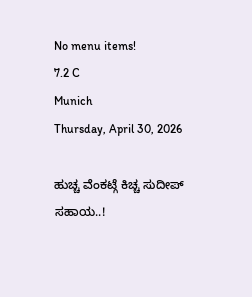No menu items!
7.2 C
Munich
Thursday, April 30, 2026

ಹುಚ್ಚ ವೆಂಕಟ್ಗೆ ಕಿಚ್ಚ ಸುದೀಪ್ ಸಹಾಯ..!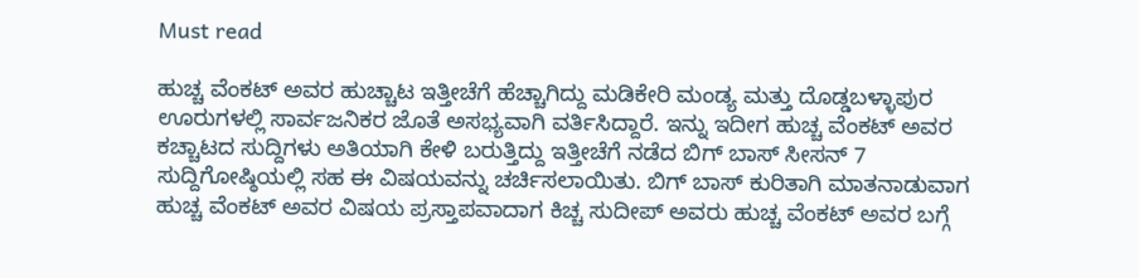Must read

ಹುಚ್ಚ ವೆಂಕಟ್ ಅವರ ಹುಚ್ಚಾಟ ಇತ್ತೀಚೆಗೆ ಹೆಚ್ಚಾಗಿದ್ದು ಮಡಿಕೇರಿ ಮಂಡ್ಯ ಮತ್ತು ದೊಡ್ಡಬಳ್ಳಾಪುರ ಊರುಗಳಲ್ಲಿ ಸಾರ್ವಜನಿಕರ ಜೊತೆ ಅಸಭ್ಯವಾಗಿ ವರ್ತಿಸಿದ್ದಾರೆ. ಇನ್ನು ಇದೀಗ ಹುಚ್ಚ ವೆಂಕಟ್ ಅವರ ಕಚ್ಚಾಟದ ಸುದ್ದಿಗಳು ಅತಿಯಾಗಿ ಕೇಳಿ ಬರುತ್ತಿದ್ದು ಇತ್ತೀಚೆಗೆ ನಡೆದ ಬಿಗ್ ಬಾಸ್ ಸೀಸನ್ 7 ಸುದ್ದಿಗೋಷ್ಠಿಯಲ್ಲಿ ಸಹ ಈ ವಿಷಯವನ್ನು ಚರ್ಚಿಸಲಾಯಿತು. ಬಿಗ್ ಬಾಸ್ ಕುರಿತಾಗಿ ಮಾತನಾಡುವಾಗ ಹುಚ್ಚ ವೆಂಕಟ್ ಅವರ ವಿಷಯ ಪ್ರಸ್ತಾಪವಾದಾಗ ಕಿಚ್ಚ ಸುದೀಪ್ ಅವರು ಹುಚ್ಚ ವೆಂಕಟ್ ಅವರ ಬಗ್ಗೆ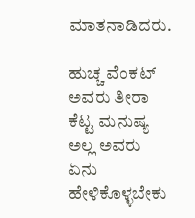ಮಾತನಾಡಿದರು.

ಹುಚ್ಚ ವೆಂಕಟ್ ಅವರು ತೀರಾ ಕೆಟ್ಟ ಮನುಷ್ಯ ಅಲ್ಲ ಅವರು ಏನು ಹೇಳಿಕೊಳ್ಳಬೇಕು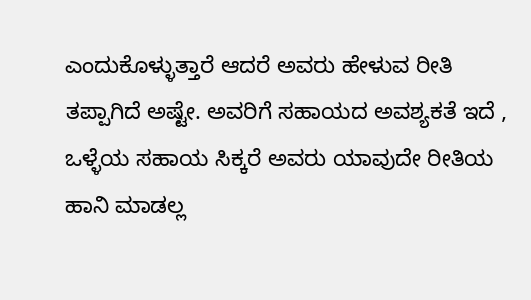ಎಂದುಕೊಳ್ಳುತ್ತಾರೆ ಆದರೆ ಅವರು ಹೇಳುವ ರೀತಿ ತಪ್ಪಾಗಿದೆ ಅಷ್ಟೇ. ಅವರಿಗೆ ಸಹಾಯದ ಅವಶ್ಯಕತೆ ಇದೆ , ಒಳ್ಳೆಯ ಸಹಾಯ ಸಿಕ್ಕರೆ ಅವರು ಯಾವುದೇ ರೀತಿಯ ಹಾನಿ ಮಾಡಲ್ಲ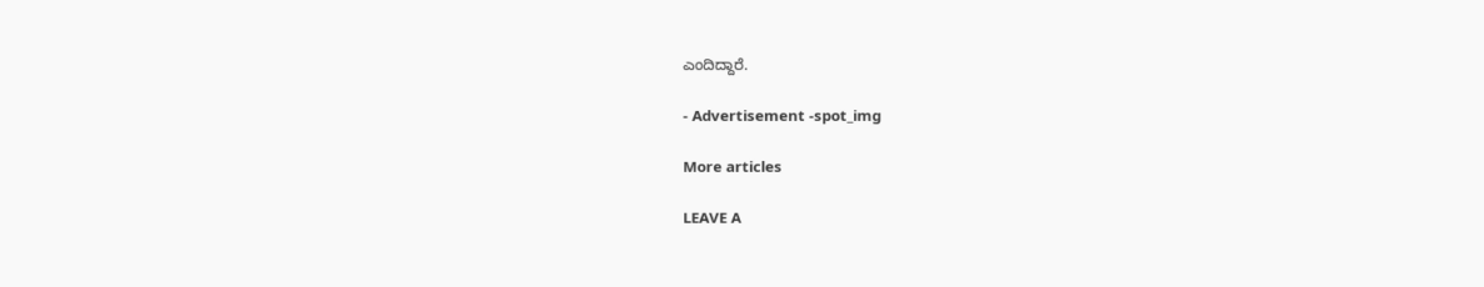ಎಂದಿದ್ದಾರೆ.

- Advertisement -spot_img

More articles

LEAVE A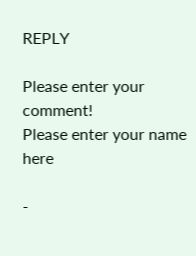REPLY

Please enter your comment!
Please enter your name here

-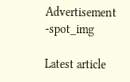Advertisement -spot_img

Latest article